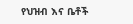የህዝብ እና ቤቶች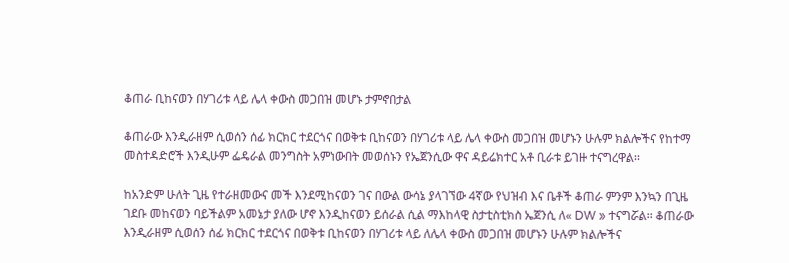ቆጠራ ቢከናወን በሃገሪቱ ላይ ሌላ ቀውስ መጋበዝ መሆኑ ታምኖበታል

ቆጠራው እንዲራዘም ሲወሰን ሰፊ ክርክር ተደርጎና በወቅቱ ቢከናወን በሃገሪቱ ላይ ሌላ ቀውስ መጋበዝ መሆኑን ሁሉም ክልሎችና የከተማ መስተዳድሮች እንዲሁም ፌዴራል መንግስት አምነውበት መወሰኑን የኤጀንሲው ዋና ዳይሬክተር አቶ ቢራቱ ይገዙ ተናግረዋል፡፡

ከአንድም ሁለት ጊዜ የተራዘመውና መች እንደሚከናወን ገና በውል ውሳኔ ያላገኘው 4ኛው የህዝብ እና ቤቶች ቆጠራ ምንም እንኳን በጊዜ ገደቡ መከናወን ባይችልም አመኔታ ያለው ሆኖ እንዲከናወን ይሰራል ሲል ማእከላዊ ስታቲስቲክስ ኤጀንሲ ለ« DW » ተናግሯል፡፡ ቆጠራው እንዲራዘም ሲወሰን ሰፊ ክርክር ተደርጎና በወቅቱ ቢከናወን በሃገሪቱ ላይ ለሌላ ቀውስ መጋበዝ መሆኑን ሁሉም ክልሎችና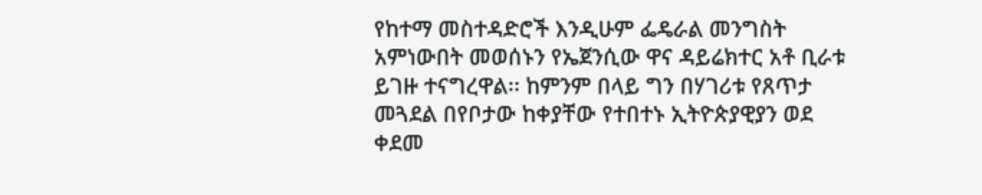የከተማ መስተዳድሮች እንዲሁም ፌዴራል መንግስት አምነውበት መወሰኑን የኤጀንሲው ዋና ዳይሬክተር አቶ ቢራቱ ይገዙ ተናግረዋል፡፡ ከምንም በላይ ግን በሃገሪቱ የጸጥታ መጓደል በየቦታው ከቀያቸው የተበተኑ ኢትዮጵያዊያን ወደ ቀደመ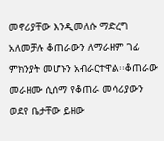መኖሪያቸው እንዲመለሱ ማድረግ አለመቻሉ ቆጠራውን ለማራዘም ገፊ ምክንያት መሆኑን አብራርተዋል፡፡ቆጠራው መራዘሙ ሲሰማ የቆጠራ መሳሪያውን ወደየ ቤታቸው ይዘው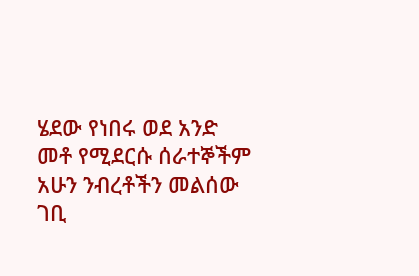ሄደው የነበሩ ወደ አንድ መቶ የሚደርሱ ሰራተኞችም አሁን ንብረቶችን መልሰው ገቢ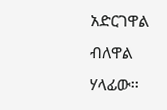አድርገዋል ብለዋል ሃላፊው፡፡